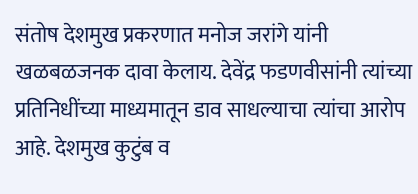संतोष देशमुख प्रकरणात मनोज जरांगे यांनी खळबळजनक दावा केलाय. देवेंद्र फडणवीसांनी त्यांच्या प्रतिनिधींच्या माध्यमातून डाव साधल्याचा त्यांचा आरोप आहे. देशमुख कुटुंब व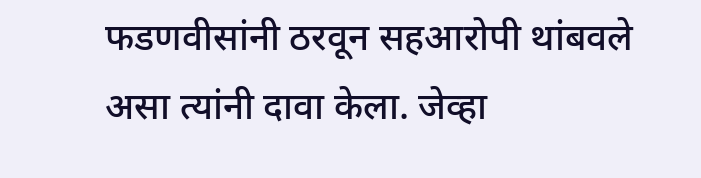फडणवीसांनी ठरवून सहआरोपी थांबवले असा त्यांनी दावा केला. जेव्हा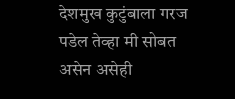देशमुख कुटुंबाला गरज पडेल तेव्हा मी सोबत असेन असेही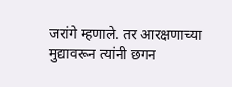जरांगे म्हणाले. तर आरक्षणाच्या मुद्यावरून त्यांनी छगन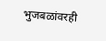भुजबळांवरही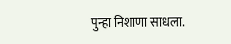पुन्हा निशाणा साधला.